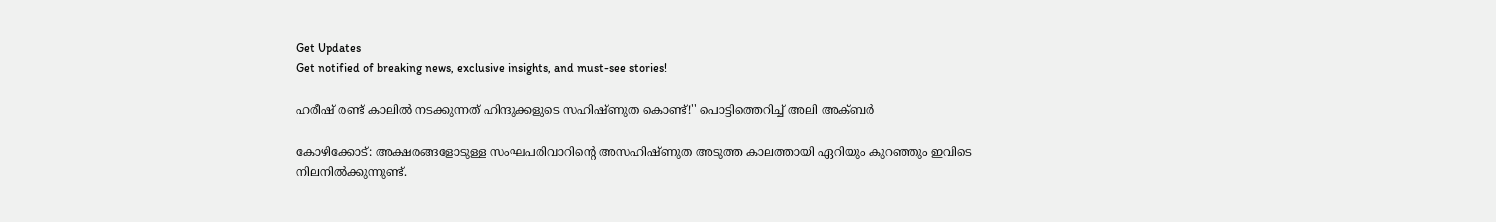Get Updates
Get notified of breaking news, exclusive insights, and must-see stories!

ഹരീഷ് രണ്ട് കാലിൽ നടക്കുന്നത് ഹിന്ദുക്കളുടെ സഹിഷ്ണുത കൊണ്ട്!'' പൊട്ടിത്തെറിച്ച് അലി അക്ബർ

കോഴിക്കോട്: അക്ഷരങ്ങളോടുള്ള സംഘപരിവാറിന്റെ അസഹിഷ്ണുത അടുത്ത കാലത്തായി ഏറിയും കുറഞ്ഞും ഇവിടെ നിലനില്‍ക്കുന്നുണ്ട്.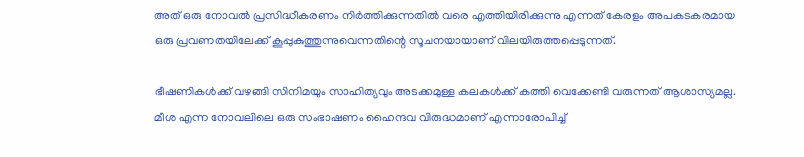അത് ഒരു നോവല്‍ പ്രസിദ്ധീകരണം നിര്‍ത്തിക്കുന്നതില്‍ വരെ എത്തിയിരിക്കുന്നു എന്നത് കേരളം അപകടകരമായ ഒരു പ്രവണതയിലേക്ക് കൂപ്പുകുത്തുന്നുവെന്നതിന്റെ സൂചനയായാണ് വിലയിരുത്തപ്പെടുന്നത്.

ഭീഷണികള്‍ക്ക് വഴങ്ങി സിനിമയും സാഹിത്യവും അടക്കമുള്ള കലകള്‍ക്ക് കത്തി വെക്കേണ്ടി വരുന്നത് ആശാസ്യമല്ല. മീശ എന്ന നോവലിലെ ഒരു സംഭാഷണം ഹൈന്ദവ വിരുദ്ധമാണ് എന്നാരോപിച്ച്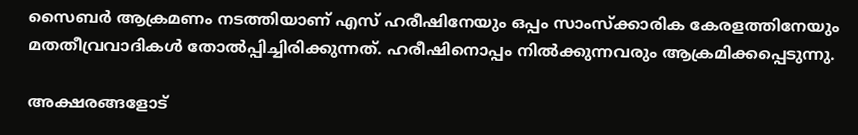സൈബര്‍ ആക്രമണം നടത്തിയാണ് എസ് ഹരീഷിനേയും ഒപ്പം സാംസ്‌ക്കാരിക കേരളത്തിനേയും മതതീവ്രവാദികള്‍ തോല്‍പ്പിച്ചിരിക്കുന്നത്. ഹരീഷിനൊപ്പം നില്‍ക്കുന്നവരും ആക്രമിക്കപ്പെടുന്നു.

അക്ഷരങ്ങളോട്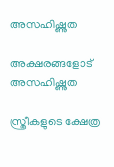അസഹിഷ്ണുത

അക്ഷരങ്ങളോട് അസഹിഷ്ണുത

സ്ത്രീകളുടെ ക്ഷേത്ര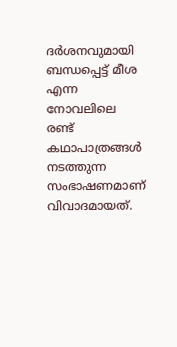ദര്‍ശനവുമായി ബന്ധപ്പെട്ട് മീശ എന്ന നോവലിലെ രണ്ട് കഥാപാത്രങ്ങള്‍ നടത്തുന്ന സംഭാഷണമാണ് വിവാദമായത്.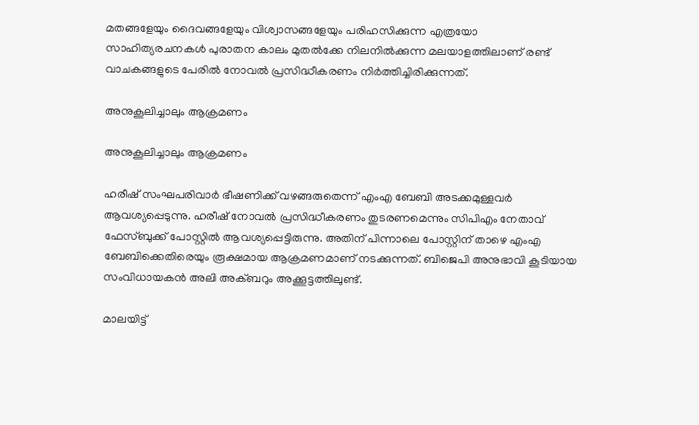മതങ്ങളേയും ദൈവങ്ങളേയും വിശ്വാസങ്ങളേയും പരിഹസിക്കുന്ന എത്രയോ സാഹിത്യരചനകള്‍ പുരാതന കാലം മുതല്‍ക്കേ നിലനില്‍ക്കുന്ന മലയാളത്തിലാണ് രണ്ട് വാചകങ്ങളുടെ പേരില്‍ നോവല്‍ പ്രസിദ്ധീകരണം നിര്‍ത്തിച്ചിരിക്കുന്നത്.

അനുകൂലിച്ചാലും ആക്രമണം

അനുകൂലിച്ചാലും ആക്രമണം

ഹരീഷ് സംഘപരിവാര്‍ ഭീഷണിക്ക് വഴങ്ങരുതെന്ന് എംഎ ബേബി അടക്കമുള്ളവര്‍ ആവശ്യപ്പെടുന്നു. ഹരീഷ് നോവല്‍ പ്രസിദ്ധീകരണം തുടരണമെന്നും സിപിഎം നേതാവ് ഫേസ്ബുക്ക് പോസ്റ്റില്‍ ആവശ്യപ്പെട്ടിരുന്നു. അതിന് പിന്നാലെ പോസ്റ്റിന് താഴെ എംഎ ബേബിക്കെതിരെയും രൂക്ഷമായ ആക്രമണമാണ് നടക്കുന്നത്. ബിജെപി അനുഭാവി കൂടിയായ സംവിധായകന്‍ അലി അക്ബറും അക്കൂട്ടത്തിലുണ്ട്.

മാലയിട്ട്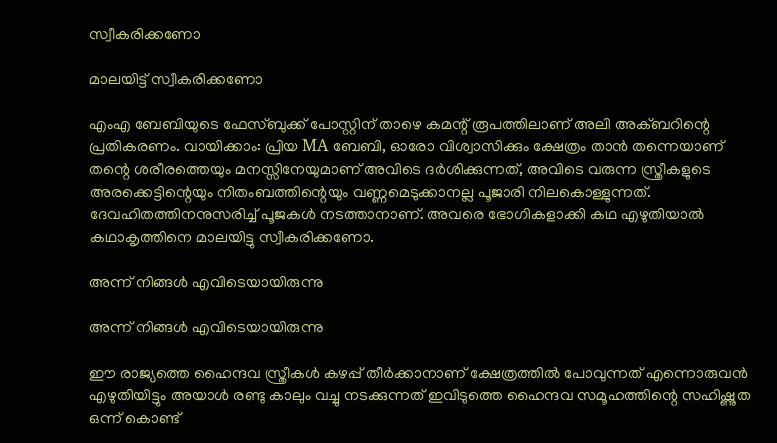സ്വീകരിക്കണോ

മാലയിട്ട് സ്വീകരിക്കണോ

എംഎ ബേബിയുടെ ഫേസ്ബുക്ക് പോസ്റ്റിന് താഴെ കമന്റ് രൂപത്തിലാണ് അലി അക്ബറിന്റെ പ്രതികരണം. വായിക്കാം: പ്രിയ MA ബേബി, ഓരോ വിശ്വാസിക്കും ക്ഷേത്രം താൻ തന്നെയാണ് തന്റെ ശരീരത്തെയും മനസ്സിനേയുമാണ് അവിടെ ദർശിക്കുന്നത്, അവിടെ വരുന്ന സ്ത്രീകളുടെ അരക്കെട്ടിന്റെയും നിതംബത്തിന്റെയും വണ്ണമെടുക്കാനല്ല പൂജാരി നിലകൊള്ളുന്നത്. ദേവഹിതത്തിനനുസരിച്ച് പൂജകൾ നടത്താനാണ്. അവരെ ഭോഗികളാക്കി കഥ എഴുതിയാൽ കഥാകൃത്തിനെ മാലയിട്ടു സ്വീകരിക്കണോ.

അന്ന് നിങ്ങൾ എവിടെയായിരുന്നു

അന്ന് നിങ്ങൾ എവിടെയായിരുന്നു

ഈ രാജ്യത്തെ ഹൈന്ദവ സ്ത്രീകൾ കഴപ്പ് തീർക്കാനാണ് ക്ഷേത്രത്തിൽ പോവുന്നത് എന്നൊരുവൻ എഴുതിയിട്ടും അയാൾ രണ്ടു കാലും വച്ചു നടക്കുന്നത് ഇവിടുത്തെ ഹൈന്ദവ സമൂഹത്തിന്റെ സഹിഷ്ണുത ഒന്ന് കൊണ്ട്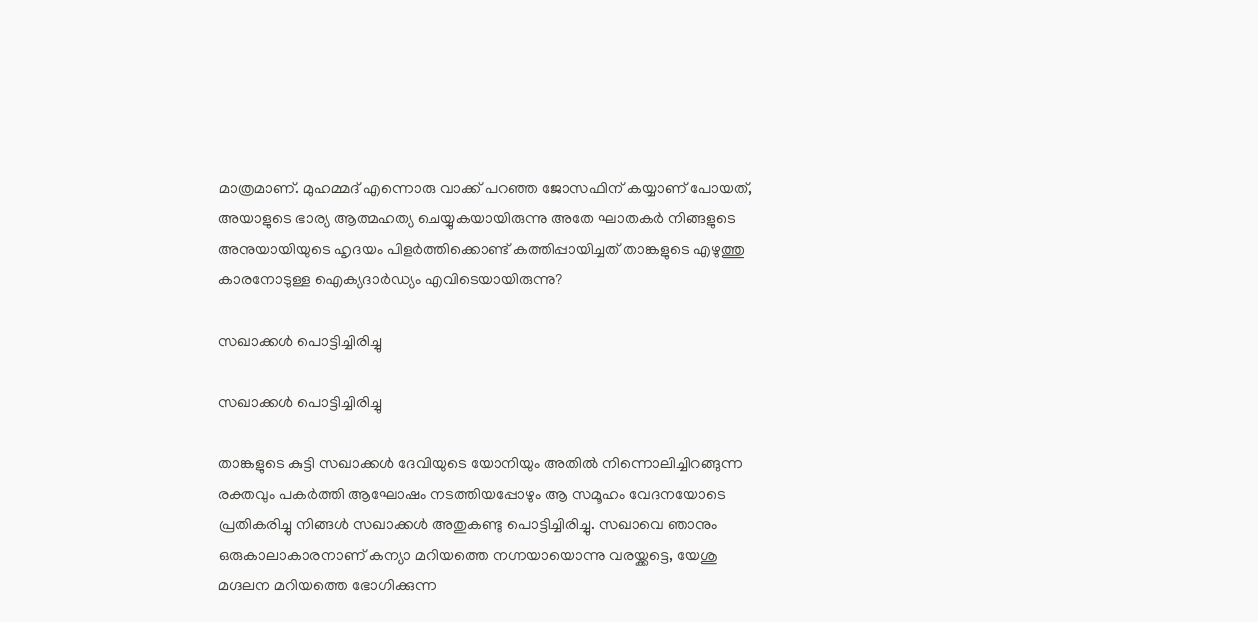മാത്രമാണ്. മുഹമ്മദ്‌ എന്നൊരു വാക്ക് പറഞ്ഞ ജോസഫിന് കയ്യാണ് പോയത്, അയാളുടെ ഭാര്യ ആത്മഹത്യ ചെയ്യുകയായിരുന്നു അതേ ഘാതകർ നിങ്ങളുടെ അനുയായിയുടെ ഹൃദയം പിളർത്തിക്കൊണ്ട് കത്തിപ്പായിച്ചത് താങ്കളുടെ എഴുത്തു കാരനോടുള്ള ഐക്യദാർഡ്യം എവിടെയായിരുന്നു?

സഖാക്കൾ പൊട്ടിച്ചിരിച്ചു

സഖാക്കൾ പൊട്ടിച്ചിരിച്ചു

താങ്കളുടെ കുട്ടി സഖാക്കൾ ദേവിയുടെ യോനിയും അതിൽ നിന്നൊലിച്ചിറങ്ങുന്ന രക്തവും പകർത്തി ആഘോഷം നടത്തിയപ്പോഴും ആ സമൂഹം വേദനയോടെ പ്രതികരിച്ചു നിങ്ങൾ സഖാക്കൾ അതുകണ്ടു പൊട്ടിച്ചിരിച്ചു. സഖാവെ ഞാനും ഒരുകാലാകാരനാണ് കന്യാ മറിയത്തെ നഗ്നയായൊന്നു വരയ്ക്കട്ടെ, യേശു മഗ്ദലന മറിയത്തെ ഭോഗിക്കുന്ന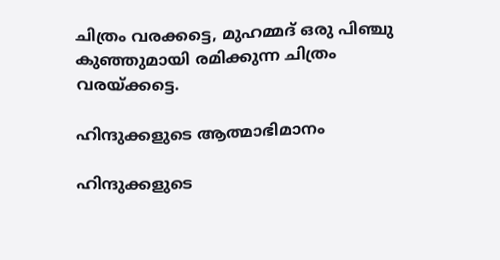ചിത്രം വരക്കട്ടെ, മുഹമ്മദ്‌ ഒരു പിഞ്ചു കുഞ്ഞുമായി രമിക്കുന്ന ചിത്രം വരയ്ക്കട്ടെ.

ഹിന്ദുക്കളുടെ ആത്മാഭിമാനം

ഹിന്ദുക്കളുടെ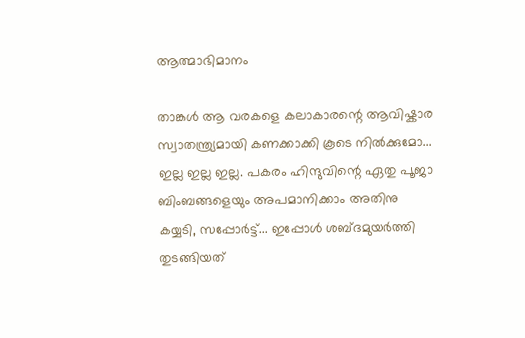ആത്മാഭിമാനം

താങ്കൾ ആ വരകളെ കലാകാരന്റെ ആവിഷ്കാര സ്വാതന്ത്ര്യമായി കണക്കാക്കി കൂടെ നിൽക്കുമോ... ഇല്ല ഇല്ല ഇല്ല. പകരം ഹിന്ദുവിന്റെ ഏതു പൂജാ ബിംബങ്ങളെയും അപമാനിക്കാം അതിനു കയ്യടി, സപ്പോർട്ട്... ഇപ്പോൾ ശബ്ദമുയർത്തി തുടങ്ങിയത്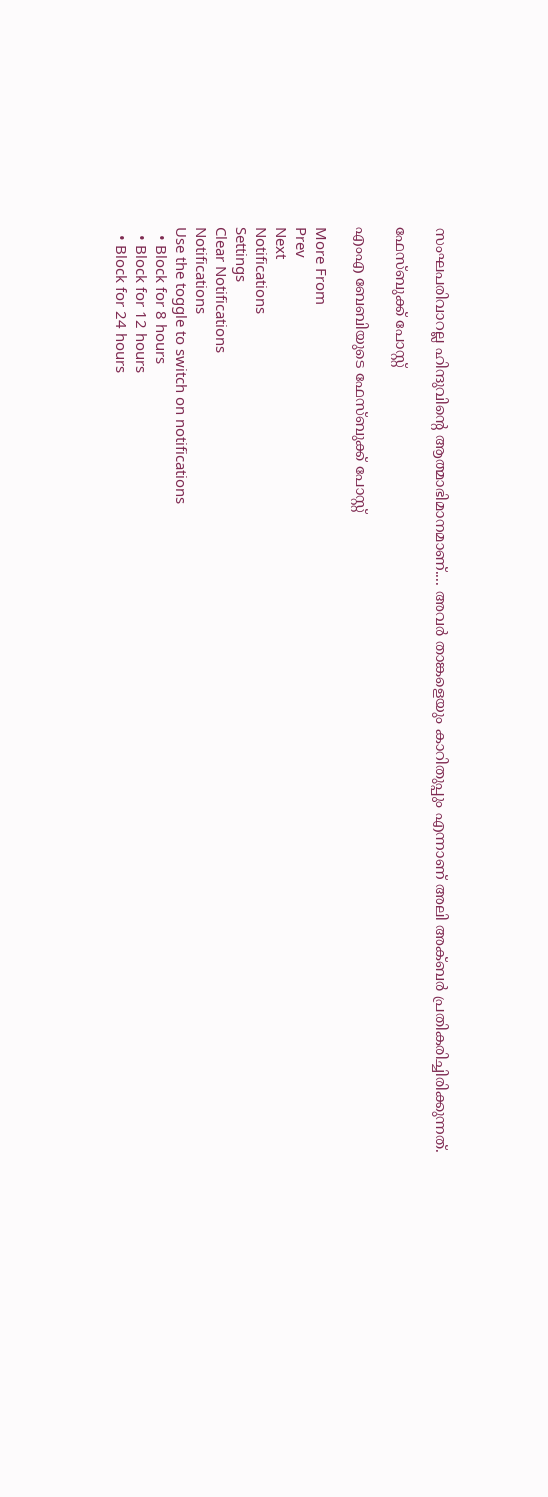സംഘപരിവാറല്ല ഹിന്ദുവിന്റെ ആത്മാഭിമാനമാണ്.... അവർ താങ്കളെയും കാറിതുപ്പും എന്നാണ് അലി അക്ബർ പ്രതികരിച്ചിരിക്കുന്നത്.

ഫേസ്ബുക്ക് പോസ്റ്റ്

എംഎ ബേബിയുടെ ഫേസ്ബുക്ക് പോസ്റ്റ്

More From
Prev
Next
Notifications
Settings
Clear Notifications
Notifications
Use the toggle to switch on notifications
  • Block for 8 hours
  • Block for 12 hours
  • Block for 24 hours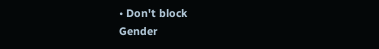• Don't block
Gender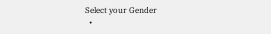Select your Gender
  •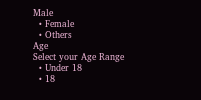Male
  • Female
  • Others
Age
Select your Age Range
  • Under 18
  • 18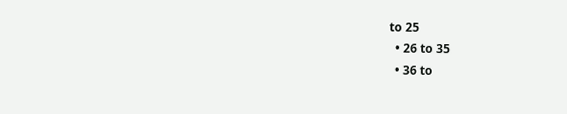to 25
  • 26 to 35
  • 36 to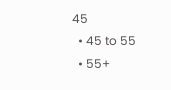45
  • 45 to 55
  • 55+